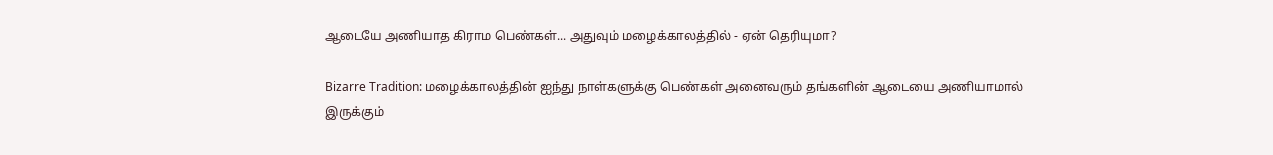ஆடையே அணியாத கிராம பெண்கள்... அதுவும் மழைக்காலத்தில் - ஏன் தெரியுமா?

Bizarre Tradition: மழைக்காலத்தின் ஐந்து நாள்களுக்கு பெண்கள் அனைவரும் தங்களின் ஆடையை அணியாமால் இருக்கும்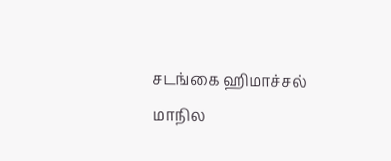சடங்கை ஹிமாச்சல் மாநில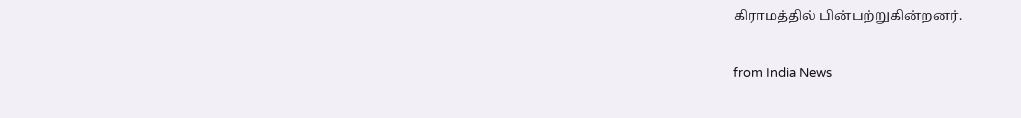கிராமத்தில் பின்பற்றுகின்றனர்.

from India News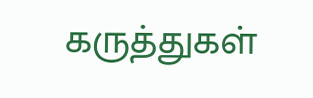கருத்துகள்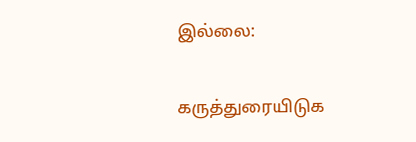இல்லை:

கருத்துரையிடுக